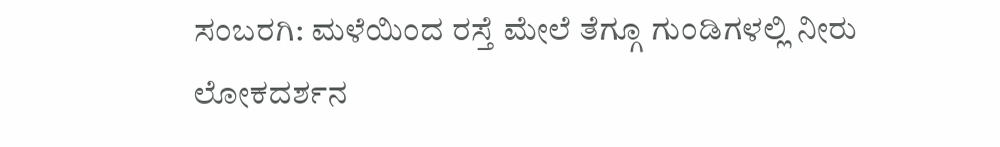ಸಂಬರಗಿ: ಮಳೆಯಿಂದ ರಸ್ತೆ ಮೇಲೆ ತೆಗ್ಗೂ ಗುಂಡಿಗಳಲ್ಲಿ ನೀರು
ಲೋಕದರ್ಶನ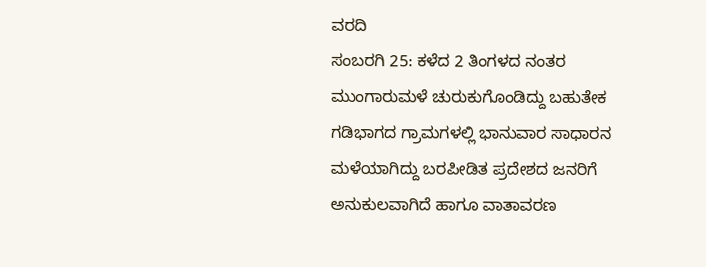ವರದಿ
ಸಂಬರಗಿ 25: ಕಳೆದ 2 ತಿಂಗಳದ ನಂತರ ಮುಂಗಾರುಮಳೆ ಚುರುಕುಗೊಂಡಿದ್ದು ಬಹುತೇಕ ಗಡಿಭಾಗದ ಗ್ರಾಮಗಳಲ್ಲಿ ಭಾನುವಾರ ಸಾಧಾರನ ಮಳೆಯಾಗಿದ್ದು ಬರಪೀಡಿತ ಪ್ರದೇಶದ ಜನರಿಗೆ ಅನುಕುಲವಾಗಿದೆ ಹಾಗೂ ವಾತಾವರಣ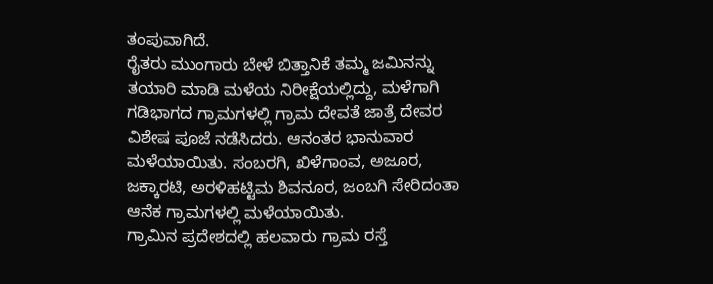ತಂಪುವಾಗಿದೆ.
ರೈತರು ಮುಂಗಾರು ಬೇಳೆ ಬಿತ್ತಾನಿಕೆ ತಮ್ಮ ಜಮಿನನ್ನು ತಯಾರಿ ಮಾಡಿ ಮಳೆಯ ನಿರೀಕ್ಷೆಯಲ್ಲಿದ್ದು, ಮಳೆಗಾಗಿ ಗಡಿಭಾಗದ ಗ್ರಾಮಗಳಲ್ಲಿ ಗ್ರಾಮ ದೇವತೆ ಜಾತ್ರೆ ದೇವರ ವಿಶೇಷ ಪೂಜೆ ನಡೆಸಿದರು. ಆನಂತರ ಭಾನುವಾರ ಮಳೆಯಾಯಿತು. ಸಂಬರಗಿ, ಖಿಳೆಗಾಂವ, ಅಜೂರ, ಜಕ್ಕಾರಟಿ, ಅರಳಿಹಟ್ಟಿಮ ಶಿವನೂರ, ಜಂಬಗಿ ಸೇರಿದಂತಾ ಆನೆಕ ಗ್ರಾಮಗಳಲ್ಲಿ ಮಳೆಯಾಯಿತು.
ಗ್ರಾಮಿನ ಪ್ರದೇಶದಲ್ಲಿ ಹಲವಾರು ಗ್ರಾಮ ರಸ್ತೆ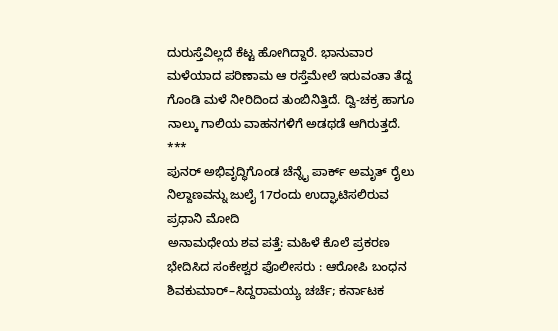ದುರುಸ್ತೆವಿಲ್ಲದೆ ಕೆಟ್ಟ ಹೋಗಿದ್ದಾರೆ. ಭಾನುವಾರ ಮಳೆಯಾದ ಪರಿಣಾಮ ಆ ರಸ್ತೆಮೇಲೆ ಇರುವಂತಾ ತೆದ್ದ ಗೊಂಡಿ ಮಳೆ ನೀರಿದಿಂದ ತುಂಬಿನಿತ್ತಿದೆ. ದ್ವಿ-ಚಕ್ರ ಹಾಗೂ ನಾಲ್ಕು ಗಾಲಿಯ ವಾಹನಗಳಿಗೆ ಅಡಥಡೆ ಆಗಿರುತ್ತದೆ.
***
ಪುನರ್ ಅಭಿವೃದ್ಧಿಗೊಂಡ ಚೆನ್ನೈ ಪಾರ್ಕ್ ಅಮೃತ್ ರೈಲು ನಿಲ್ದಾಣವನ್ನು ಜುಲೈ 17ರಂದು ಉದ್ಘಾಟಿಸಲಿರುವ ಪ್ರಧಾನಿ ಮೋದಿ
ಅನಾಮಧೇಯ ಶವ ಪತ್ತೆ: ಮಹಿಳೆ ಕೊಲೆ ಪ್ರಕರಣ ಭೇದಿಸಿದ ಸಂಕೇಶ್ವರ ಪೊಲೀಸರು : ಆರೋಪಿ ಬಂಧನ
ಶಿವಕುಮಾರ್–ಸಿದ್ದರಾಮಯ್ಯ ಚರ್ಚೆ; ಕರ್ನಾಟಕ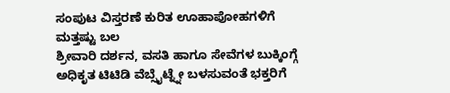ಸಂಪುಟ ವಿಸ್ತರಣೆ ಕುರಿತ ಊಹಾಪೋಹಗಳಿಗೆ ಮತ್ತಷ್ಟು ಬಲ
ಶ್ರೀವಾರಿ ದರ್ಶನ, ವಸತಿ ಹಾಗೂ ಸೇವೆಗಳ ಬುಕ್ಕಿಂಗ್ಗೆ ಅಧಿಕೃತ ಟಿಟಿಡಿ ವೆಬ್ಸೈಟ್ನ್ನೇ ಬಳಸುವಂತೆ ಭಕ್ತರಿಗೆ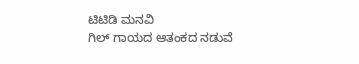ಟಿಟಿಡಿ ಮನವಿ
ಗಿಲ್ ಗಾಯದ ಆತಂಕದ ನಡುವೆ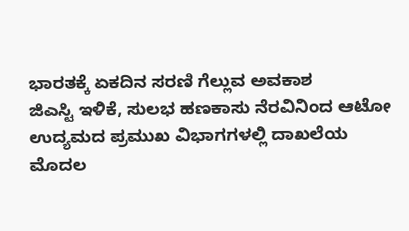ಭಾರತಕ್ಕೆ ಏಕದಿನ ಸರಣಿ ಗೆಲ್ಲುವ ಅವಕಾಶ
ಜಿಎಸ್ಟಿ ಇಳಿಕೆ, ಸುಲಭ ಹಣಕಾಸು ನೆರವಿನಿಂದ ಆಟೋ ಉದ್ಯಮದ ಪ್ರಮುಖ ವಿಭಾಗಗಳಲ್ಲಿ ದಾಖಲೆಯ ಮೊದಲ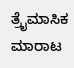ತ್ರೈಮಾಸಿಕ ಮಾರಾಟ